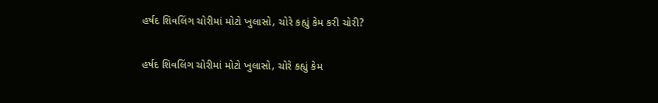હર્ષદ શિવલિંગ ચોરીમાં મોટો ખુલાસો, ચોરે કહ્યું કેમ કરી ચોરી?

હર્ષદ શિવલિંગ ચોરીમાં મોટો ખુલાસો, ચોરે કહ્યું કેમ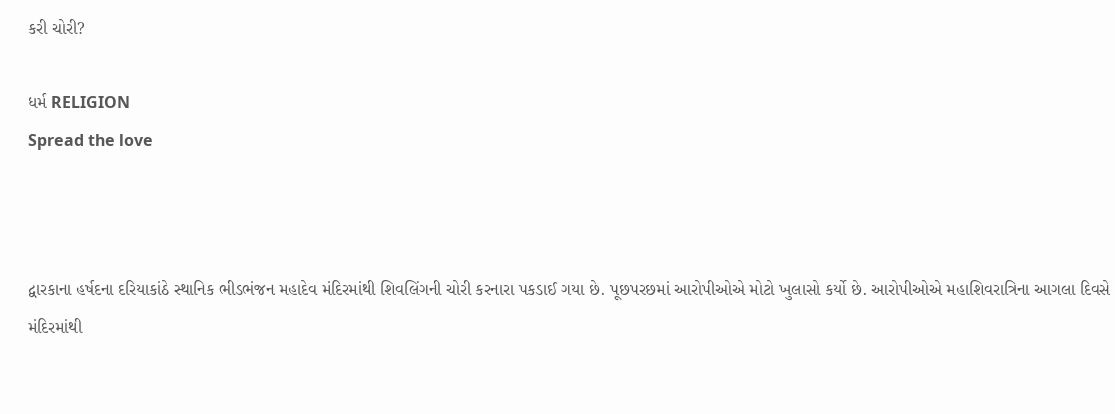કરી ચોરી?

ધર્મ RELIGION
Spread the love



દ્વારકાના હર્ષદના દરિયાકાંઠે સ્થાનિક ભીડભંજન મહાદેવ મંદિરમાંથી શિવલિંગની ચોરી કરનારા પકડાઈ ગયા છે. પૂછપરછમાં આરોપીઓએ મોટો ખુલાસો કર્યો છે. આરોપીઓએ મહાશિવરાત્રિના આગલા દિવસે મંદિરમાંથી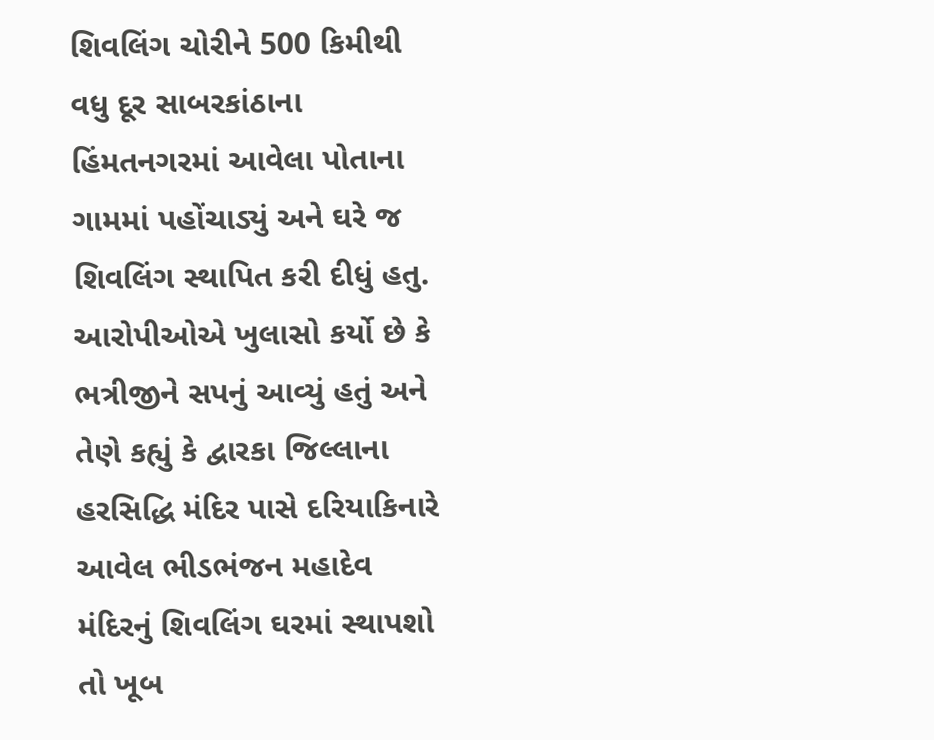શિવલિંગ ચોરીને 500 કિમીથી વધુ દૂર સાબરકાંઠાના હિંમતનગરમાં આવેલા પોતાના ગામમાં પહોંચાડ્યું અને ઘરે જ શિવલિંગ સ્થાપિત કરી દીધું હતુ. આરોપીઓએ ખુલાસો કર્યો છે કે ભત્રીજીને સપનું આવ્યું હતું અને તેણે કહ્યું કે દ્વારકા જિલ્લાના હરસિદ્ધિ મંદિર પાસે દરિયાકિનારે આવેલ ભીડભંજન મહાદેવ મંદિરનું શિવલિંગ ઘરમાં સ્થાપશો તો ખૂબ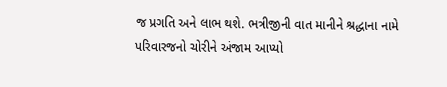જ પ્રગતિ અને લાભ થશે. ભત્રીજીની વાત માનીને શ્રદ્ધાના નામે પરિવારજનો ચોરીને અંજામ આપ્યો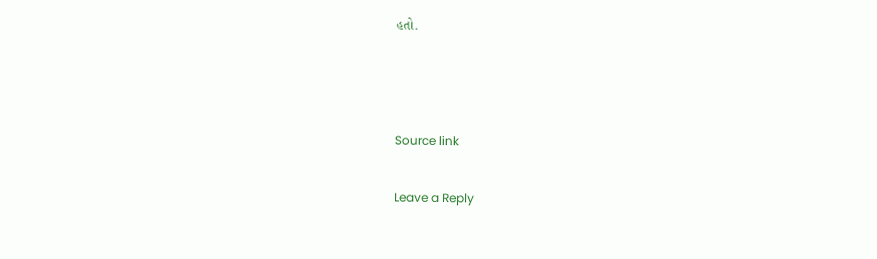હતો.



Source link

Leave a Reply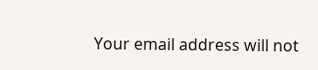Your email address will not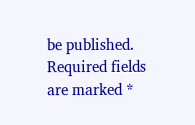be published. Required fields are marked *